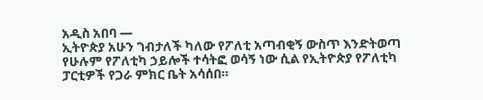አዲስ አበባ —
ኢትዮጵያ አሁን ገብታለች ካለው የፖለቲ አጣብቂኝ ውስጥ እንድትወጣ የሁሉም የፖለቲካ ኃይሎች ተሳትፎ ወሳኝ ነው ሲል የኢትዮጵያ የፖለቲካ ፓርቲዎች የጋራ ምክር ቤት አሳሰበ።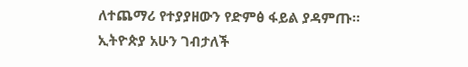ለተጨማሪ የተያያዘውን የድምፅ ፋይል ያዳምጡ።
ኢትዮጵያ አሁን ገብታለች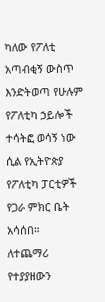ካለው የፖለቲ አጣብቂኝ ውስጥ እንድትወጣ የሁሉም የፖለቲካ ኃይሎች ተሳትፎ ወሳኝ ነው ሲል የኢትዮጵያ የፖለቲካ ፓርቲዎች የጋራ ምክር ቤት አሳሰበ።
ለተጨማሪ የተያያዘውን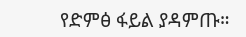የድምፅ ፋይል ያዳምጡ።